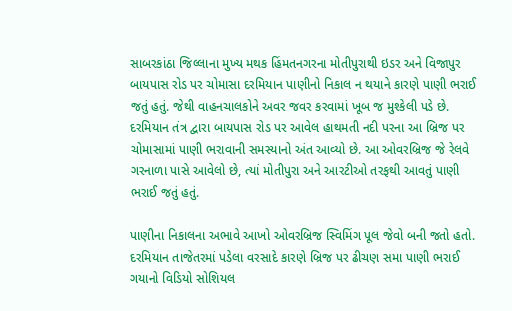સાબરકાંઠા જિલ્લાના મુખ્ય મથક હિંમતનગરના મોતીપુરાથી ઇડર અને વિજાપુર બાયપાસ રોડ પર ચોમાસા દરમિયાન પાણીનો નિકાલ ન થયાને કારણે પાણી ભરાઈ જતું હતું. જેથી વાહનચાલકોને અવર જવર કરવામાં ખૂબ જ મુશ્કેલી પડે છે. દરમિયાન તંત્ર દ્વારા બાયપાસ રોડ પર આવેલ હાથમતી નદી પરના આ બ્રિજ પર ચોમાસામાં પાણી ભરાવાની સમસ્યાનો અંત આવ્યો છે. આ ઓવરબ્રિજ જે રેલવે ગરનાળા પાસે આવેલો છે, ત્યાં મોતીપુરા અને આરટીઓ તરફથી આવતું પાણી ભરાઈ જતું હતું.

પાણીના નિકાલના અભાવે આખો ઓવરબ્રિજ સ્વિમિંગ પૂલ જેવો બની જતો હતો. દરમિયાન તાજેતરમાં પડેલા વરસાદે કારણે બ્રિજ પર ઢીચણ સમા પાણી ભરાઈ ગયાનો વિડિયો સોશિયલ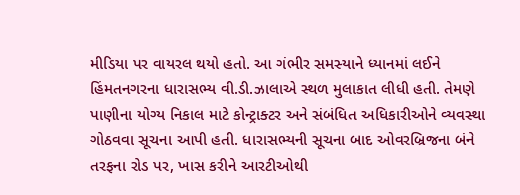મીડિયા પર વાયરલ થયો હતો. આ ગંભીર સમસ્યાને ધ્યાનમાં લઈને હિંમતનગરના ધારાસભ્ય વી.ડી.ઝાલાએ સ્થળ મુલાકાત લીધી હતી. તેમણે પાણીના યોગ્ય નિકાલ માટે કોન્ટ્રાક્ટર અને સંબંધિત અધિકારીઓને વ્યવસ્થા ગોઠવવા સૂચના આપી હતી. ધારાસભ્યની સૂચના બાદ ઓવરબ્રિજના બંને તરફના રોડ પર, ખાસ કરીને આરટીઓથી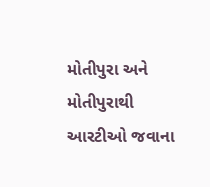મોતીપુરા અને મોતીપુરાથી આરટીઓ જવાના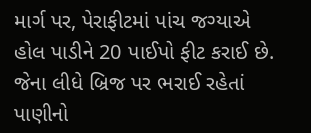માર્ગ પર, પેરાફીટમાં પાંચ જગ્યાએ હોલ પાડીને 20 પાઈપો ફીટ કરાઈ છે. જેના લીધે બ્રિજ પર ભરાઈ રહેતાં પાણીનો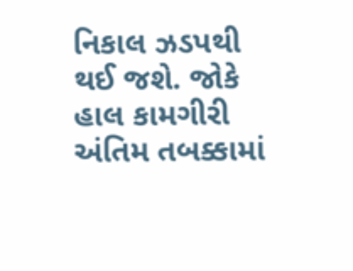નિકાલ ઝડપથી થઈ જશે. જોકે હાલ કામગીરી અંતિમ તબક્કામાં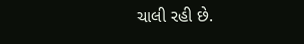ચાલી રહી છે.